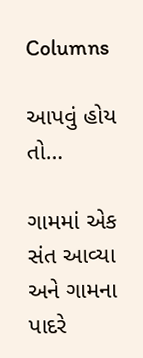Columns

આપવું હોય તો…

ગામમાં એક સંત આવ્યા અને ગામના પાદરે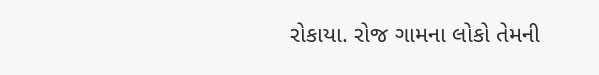રોકાયા. રોજ ગામના લોકો તેમની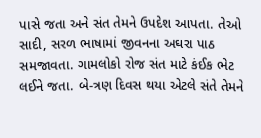પાસે જતા અને સંત તેમને ઉપદેશ આપતા. તેઓ સાદી, સરળ ભાષામાં જીવનના અઘરા પાઠ સમજાવતા. ગામલોકો રોજ સંત માટે કંઈક ભેટ લઈને જતા. બે-ત્રણ દિવસ થયા એટલે સંતે તેમને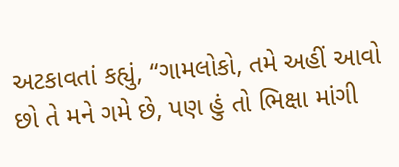અટકાવતાં કહ્યું, “ગામલોકો, તમે અહીં આવો છો તે મને ગમે છે, પણ હું તો ભિક્ષા માંગી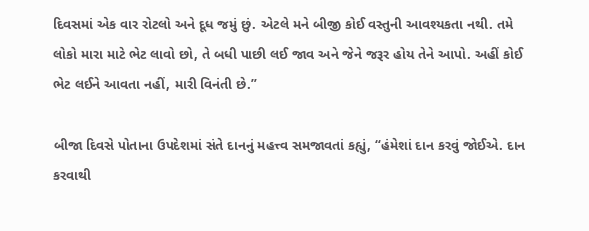દિવસમાં એક વાર રોટલો અને દૂધ જમું છું. એટલે મને બીજી કોઈ વસ્તુની આવશ્યકતા નથી. તમે લોકો મારા માટે ભેટ લાવો છો, તે બધી પાછી લઈ જાવ અને જેને જરૂર હોય તેને આપો. અહીં કોઈ ભેટ લઈને આવતા નહીં, મારી વિનંતી છે.”

બીજા દિવસે પોતાના ઉપદેશમાં સંતે દાનનું મહત્ત્વ સમજાવતાં કહ્યું, “હંમેશાં દાન કરવું જોઈએ. દાન કરવાથી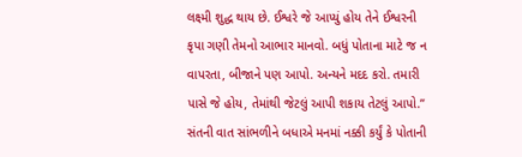લક્ષ્મી શુદ્ધ થાય છે. ઈશ્વરે જે આપ્યું હોય તેને ઈશ્વરની કૃપા ગણી તેમનો આભાર માનવો. બધું પોતાના માટે જ ન વાપરતા, બીજાને પણ આપો. અન્યને મદદ કરો. તમારી પાસે જે હોય, તેમાંથી જેટલું આપી શકાય તેટલું આપો.” સંતની વાત સાંભળીને બધાએ મનમાં નક્કી કર્યું કે પોતાની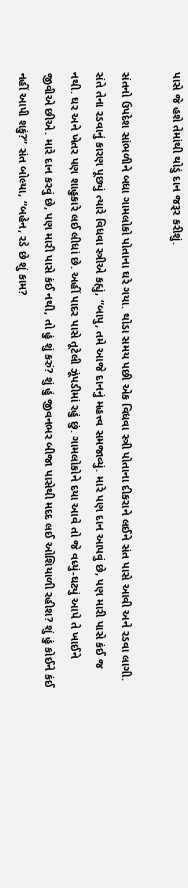પાસે જે હશે તેમાંથી થોડું દાન જરૂર કરીશું.

સંતનો ઉપદેશ સાંભળીને બધા ગામલોકો પોતાના ઘરે ગયા. થોડા સમય પછી એક વિધવા સ્ત્રી પોતાના દીકરાને લઈને સંત પાસે આવી અને રડવા લાગી. સંતે તેના રડવાનું કારણ પૂછ્યું ત્યારે વિધવા સ્ત્રીએ કહ્યું, “બાપુ, તમે આજે દાનનું મહત્ત્વ સમજાવ્યું. મારે પણ દાન આપવું છે, પણ મારી પાસે કંઈ જ નથી. ઘર અને ખેતર પણ શાહુકારે લઈ લીધાં છે. અહીં પાદર પાસે તૂટેલી ઝૂંપડીમાં રહું છું. ગામલોકોને દયા આવે તો જે વધ્યું-ઘટ્યું આપે તે ખાઈને જીવીએ છીએ. મારે દાન કરવું છે, પણ મારી પાસે કંઈ નથી, તો હું શું કરું? શું હું જીવનભર બીજા પાસેથી મદદ લઈ ઓશિયાળી રહીશ? શું હું કોઈને કંઈ નહીં આપી શકું?” સંત બોલ્યા, “બહેન, રડે છે શું કામ?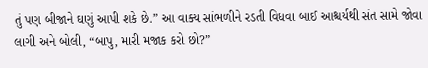તું પણ બીજાને ઘણું આપી શકે છે.” આ વાક્ય સાંભળીને રડતી વિધવા બાઈ આશ્ચર્યથી સંત સામે જોવા લાગી અને બોલી, “બાપુ, મારી મજાક કરો છો?”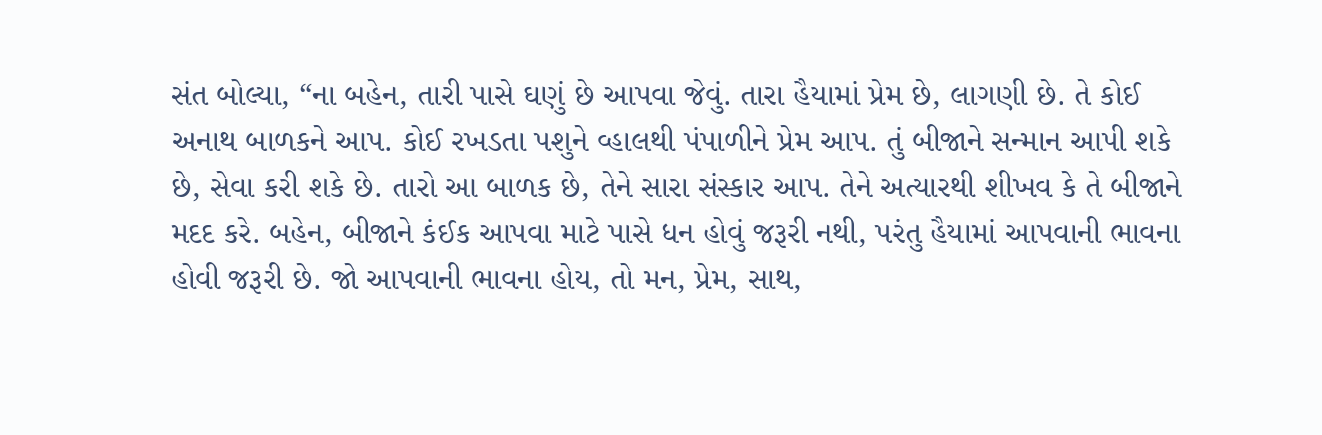સંત બોલ્યા, “ના બહેન, તારી પાસે ઘણું છે આપવા જેવું. તારા હૈયામાં પ્રેમ છે, લાગણી છે. તે કોઈ અનાથ બાળકને આપ. કોઈ રખડતા પશુને વ્હાલથી પંપાળીને પ્રેમ આપ. તું બીજાને સન્માન આપી શકે છે, સેવા કરી શકે છે. તારો આ બાળક છે, તેને સારા સંસ્કાર આપ. તેને અત્યારથી શીખવ કે તે બીજાને મદદ કરે. બહેન, બીજાને કંઈક આપવા માટે પાસે ધન હોવું જરૂરી નથી, પરંતુ હૈયામાં આપવાની ભાવના હોવી જરૂરી છે. જો આપવાની ભાવના હોય, તો મન, પ્રેમ, સાથ,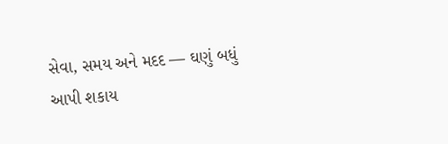સેવા, સમય અને મદદ — ઘણું બધું આપી શકાય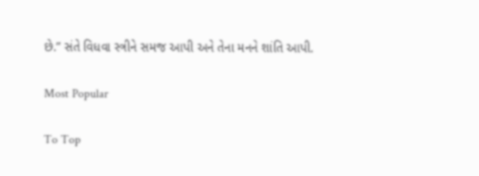છે.” સંતે વિધવા સ્ત્રીને સમજ આપી અને તેના મનને શાંતિ આપી.

Most Popular

To Top